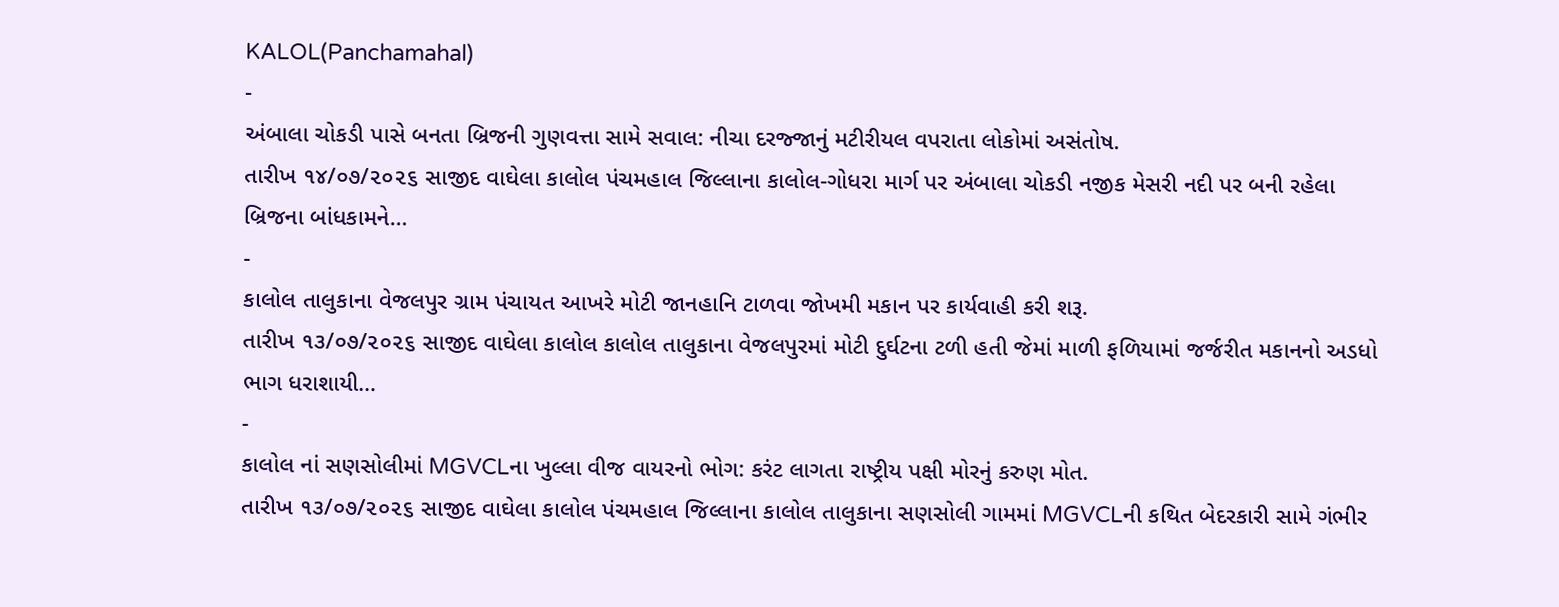KALOL(Panchamahal)
-
અંબાલા ચોકડી પાસે બનતા બ્રિજની ગુણવત્તા સામે સવાલ: નીચા દરજ્જાનું મટીરીયલ વપરાતા લોકોમાં અસંતોષ.
તારીખ ૧૪/૦૭/૨૦૨૬ સાજીદ વાઘેલા કાલોલ પંચમહાલ જિલ્લાના કાલોલ-ગોધરા માર્ગ પર અંબાલા ચોકડી નજીક મેસરી નદી પર બની રહેલા બ્રિજના બાંધકામને…
-
કાલોલ તાલુકાના વેજલપુર ગ્રામ પંચાયત આખરે મોટી જાનહાનિ ટાળવા જોખમી મકાન પર કાર્યવાહી કરી શરૂ.
તારીખ ૧૩/૦૭/૨૦૨૬ સાજીદ વાઘેલા કાલોલ કાલોલ તાલુકાના વેજલપુરમાં મોટી દુર્ઘટના ટળી હતી જેમાં માળી ફળિયામાં જર્જરીત મકાનનો અડધો ભાગ ધરાશાયી…
-
કાલોલ નાં સણસોલીમાં MGVCLના ખુલ્લા વીજ વાયરનો ભોગ: કરંટ લાગતા રાષ્ટ્રીય પક્ષી મોરનું કરુણ મોત.
તારીખ ૧૩/૦૭/૨૦૨૬ સાજીદ વાઘેલા કાલોલ પંચમહાલ જિલ્લાના કાલોલ તાલુકાના સણસોલી ગામમાં MGVCLની કથિત બેદરકારી સામે ગંભીર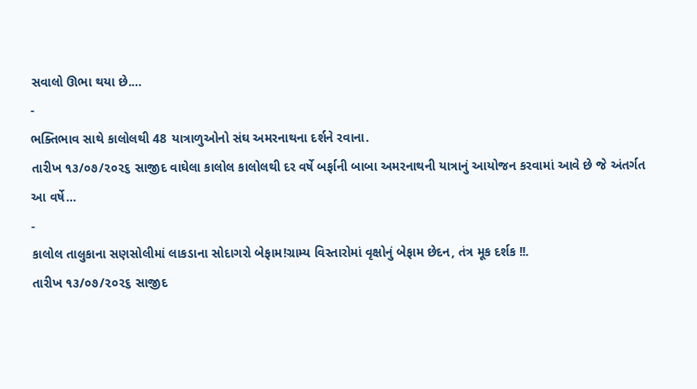સવાલો ઊભા થયા છે.…
-
ભક્તિભાવ સાથે કાલોલથી 48 યાત્રાળુઓનો સંઘ અમરનાથના દર્શને રવાના.
તારીખ ૧૩/૦૭/૨૦૨૬ સાજીદ વાઘેલા કાલોલ કાલોલથી દર વર્ષે બર્ફાની બાબા અમરનાથની યાત્રાનું આયોજન કરવામાં આવે છે જે અંતર્ગત આ વર્ષે…
-
કાલોલ તાલુકાના સણસોલીમાં લાકડાના સોદાગરો બેફામ!ગ્રામ્ય વિસ્તારોમાં વૃક્ષોનું બેફામ છેદન, તંત્ર મૂક દર્શક !!.
તારીખ ૧૩/૦૭/૨૦૨૬ સાજીદ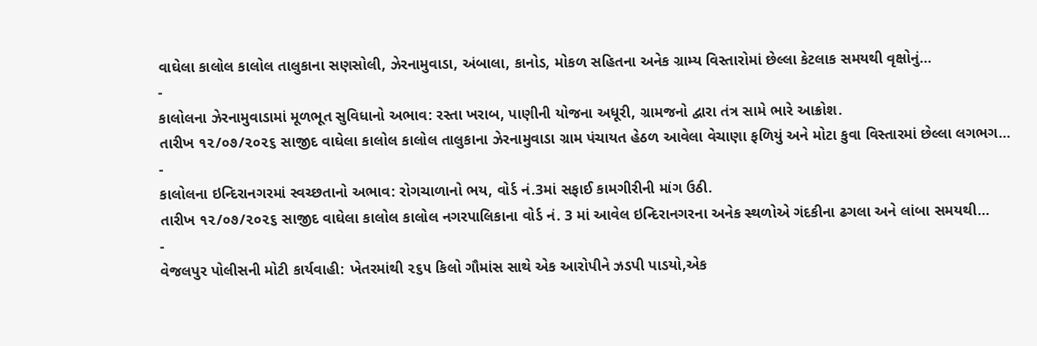વાઘેલા કાલોલ કાલોલ તાલુકાના સણસોલી, ઝેરનામુવાડા, અંબાલા, કાનોડ, મોકળ સહિતના અનેક ગ્રામ્ય વિસ્તારોમાં છેલ્લા કેટલાક સમયથી વૃક્ષોનું…
-
કાલોલના ઝેરનામુવાડામાં મૂળભૂત સુવિધાનો અભાવ: રસ્તા ખરાબ, પાણીની યોજના અધૂરી, ગ્રામજનો દ્વારા તંત્ર સામે ભારે આક્રોશ.
તારીખ ૧૨/૦૭/૨૦૨૬ સાજીદ વાઘેલા કાલોલ કાલોલ તાલુકાના ઝેરનામુવાડા ગ્રામ પંચાયત હેઠળ આવેલા વેચાણા ફળિયું અને મોટા કુવા વિસ્તારમાં છેલ્લા લગભગ…
-
કાલોલના ઇન્દિરાનગરમાં સ્વચ્છતાનો અભાવ: રોગચાળાનો ભય, વોર્ડ નં.3માં સફાઈ કામગીરીની માંગ ઉઠી.
તારીખ ૧૨/૦૭/૨૦૨૬ સાજીદ વાઘેલા કાલોલ કાલોલ નગરપાલિકાના વોર્ડ નં. 3 માં આવેલ ઇન્દિરાનગરના અનેક સ્થળોએ ગંદકીના ઢગલા અને લાંબા સમયથી…
-
વેજલપુર પોલીસની મોટી કાર્યવાહી: ખેતરમાંથી ૨૬૫ કિલો ગૌમાંસ સાથે એક આરોપીને ઝડપી પાડયો,એક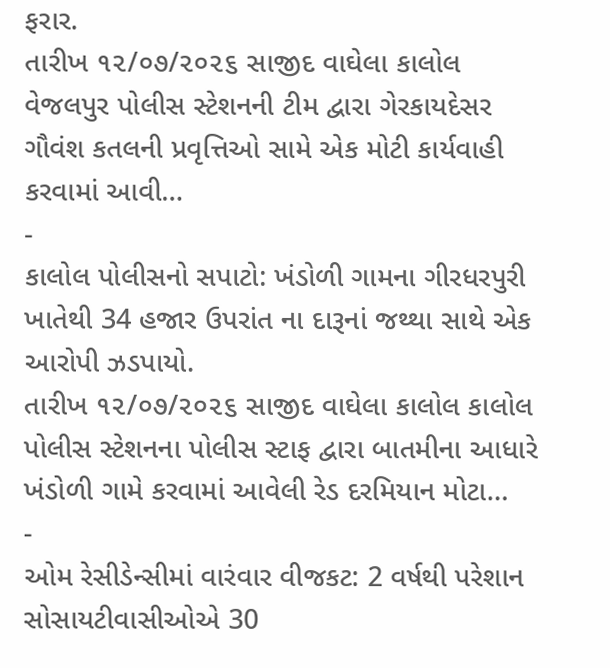ફરાર.
તારીખ ૧૨/૦૭/૨૦૨૬ સાજીદ વાઘેલા કાલોલ વેજલપુર પોલીસ સ્ટેશનની ટીમ દ્વારા ગેરકાયદેસર ગૌવંશ કતલની પ્રવૃત્તિઓ સામે એક મોટી કાર્યવાહી કરવામાં આવી…
-
કાલોલ પોલીસનો સપાટો: ખંડોળી ગામના ગીરધરપુરી ખાતેથી 34 હજાર ઉપરાંત ના દારૂનાં જથ્થા સાથે એક આરોપી ઝડપાયો.
તારીખ ૧૨/૦૭/૨૦૨૬ સાજીદ વાઘેલા કાલોલ કાલોલ પોલીસ સ્ટેશનના પોલીસ સ્ટાફ દ્વારા બાતમીના આધારે ખંડોળી ગામે કરવામાં આવેલી રેડ દરમિયાન મોટા…
-
ઓમ રેસીડેન્સીમાં વારંવાર વીજકટ: 2 વર્ષથી પરેશાન સોસાયટીવાસીઓએ 30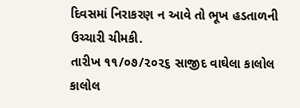દિવસમાં નિરાકરણ ન આવે તો ભૂખ હડતાળની ઉચ્ચારી ચીમકી.
તારીખ ૧૧/૦૭/૨૦૨૬ સાજીદ વાઘેલા કાલોલ કાલોલ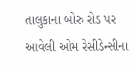તાલુકાના બોરુ રોડ પર આવેલી ઓમ રેસીડેન્સીના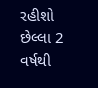રહીશો છેલ્લા 2 વર્ષથી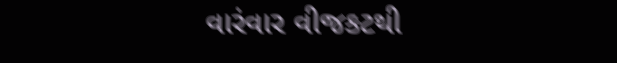વારંવાર વીજકટથી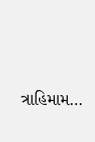ત્રાહિમામ…